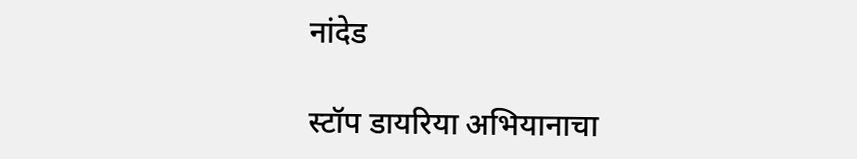नांदेड

स्टॉप डायरिया अभियानाचा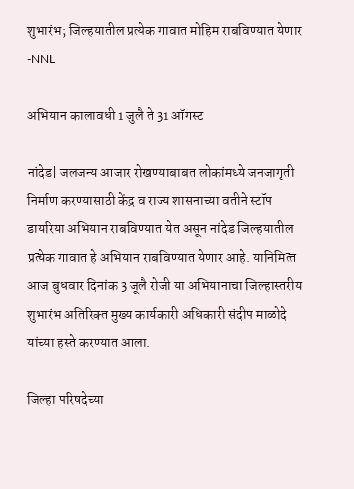शुभारंभ; जिल्‍हयातील प्रत्येक गावात मोहिम राबविण्‍यात येणार -NNL

अभियान कालावधी 1 जुलै ते 31 ऑगस्‍ट

नांदेड| जलजन्य आजार रोखण्याबाबत लोकांमध्ये जनजागृती निर्माण करण्यासाठी केंद्र व राज्‍य शासनाच्‍या वतीने स्‍टॉप डायरिया अभियान राबविण्‍यात येत असून नांदेड जिल्‍हयातील प्रत्‍येक गावात हे अभियान राबविण्‍यात येणार आहे. यानिमित्‍त आज बुधवार दिनांक 3 जूलै रोजी या अभियानाचा जिल्‍हास्‍तरीय शुभारंभ अतिरिक्‍त मुख्‍य कार्यकारी अधिकारी संदीप माळोदे यांच्‍या हस्‍ते करण्‍यात आला.

जिल्‍हा परिषदेच्‍या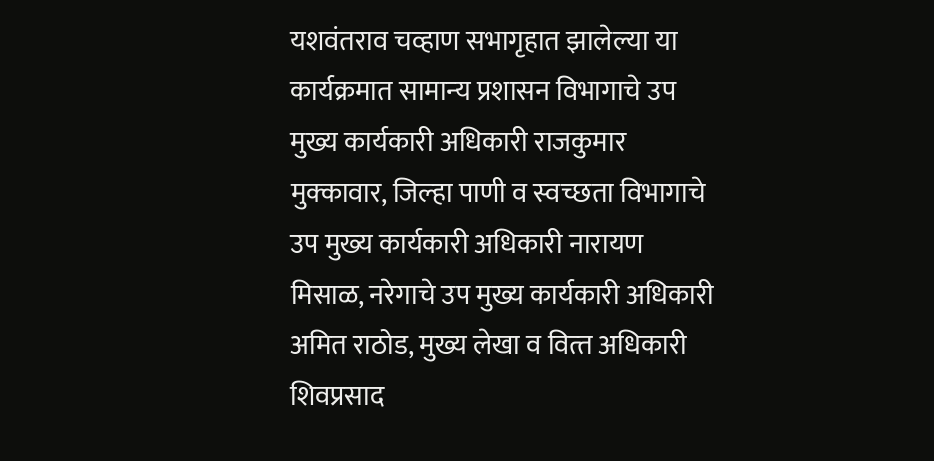यशवंतराव चव्‍हाण सभागृहात झालेल्‍या या कार्यक्रमात सामान्‍य प्रशासन विभागाचे उप मुख्‍य कार्यकारी अधिकारी राजकुमार मुक्‍कावार, जिल्‍हा पाणी व स्‍वच्‍छता विभागाचे उप मुख्‍य कार्यकारी अधिकारी नारायण मिसाळ, नरेगाचे उप मुख्‍य कार्यकारी अधिकारी अमित राठोड, मुख्‍य लेखा व वित्‍त अधिकारी शिवप्रसाद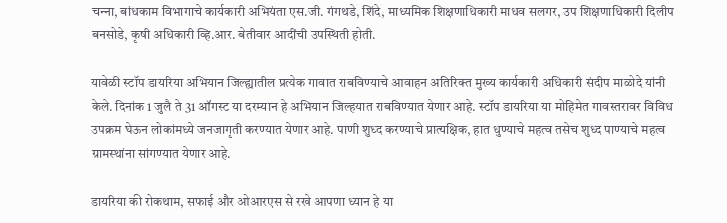चन्‍ना, बांधकाम विभागाचे कार्यकारी अभियंता एस.जी. गंगथडे, शिंदे, माध्‍यमिक शिक्षणाधिकारी माधव सलगर, उप शिक्षणाधिकारी दिलीप बनसोडे, कृषी अधिकारी व्हि.आर. बेतीवार आदींची उपस्थिती होती.

यावेळी स्टॉप डायरिया अभियान जिल्ह्यातील प्रत्येक गावात राबविण्‍याचे आवाहन अतिरिक्‍त मुख्‍य कार्यकारी अधिकारी संदीप माळोदे यांनी केले. दिनांक 1 जुलै ते 31 ऑगस्ट या दरम्यान हे अभियान जिल्‍हयात राबविण्‍यात येणार आहे. स्‍टॉप डायरिया या मोहिमेत गावस्‍तरावर विविध उपक्रम घेऊन लोकांमध्‍ये जनजागृती करण्‍यात येणार आहे. पाणी शुध्‍द करण्‍याचे प्रात्‍यक्षिक, हात धुण्‍याचे महत्‍व तसेच शुध्‍द पाण्‍याचे महत्‍व ग्रामस्‍थांना सांगण्‍यात येणार आहे.

डायरिया की रोकथाम, सफाई और ओआरएस से रखे आपणा ध्‍यान हे या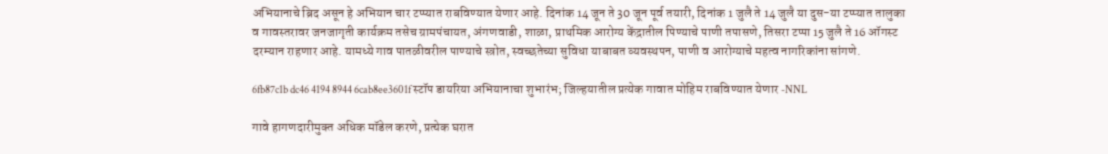अभियानाचे ब्रिद असून हे अभियान चार टप्‍प्‍यात राबविण्‍यात येणार आहे. दिनांक 14 जून ते 30 जून पूर्व तयारी, दिनांक 1 जुलै ते 14 जुलै या दुस-या टप्‍प्‍यात तालुका व गावस्‍तरावर जनजागृती कार्यक्रम तसेच ग्रामपंचायत, अंगणवाडी, शाळा, प्राथमिक आरोग्‍य केंद्रातील पिण्‍याचे पाणी तपासणे, तिसरा टप्‍पा 15 जुलै ते 16 ऑगस्‍ट दरम्‍यान राहणार आहे. यामध्‍ये गाव पातळीवरील पाण्‍याचे स्‍त्रोत, स्‍वच्‍छतेच्‍या सुविधा याबाबत व्‍यवस्‍थपन, पाणी व आरोग्‍याचे महत्‍व नागरिकांना सांगणे.

6fb87c1b dc46 4194 8944 6cab8ee3601f स्टॉप डायरिया अभियानाचा शुभारंभ; जिल्‍हयातील प्रत्येक गावात मोहिम राबविण्‍यात येणार -NNL

गावे हागणदारीमुक्‍त अधिक मॉडेल करणे, प्रत्‍येक घरात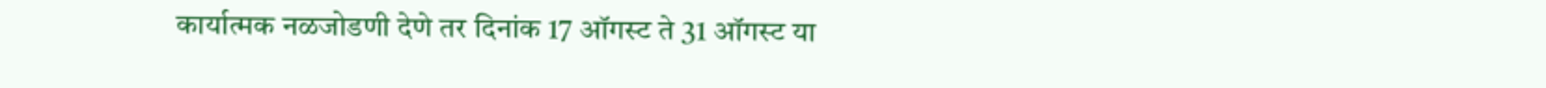कार्यात्‍मक नळजोडणी देणे तर दिनांक 17 ऑगस्‍ट ते 31 ऑगस्‍ट या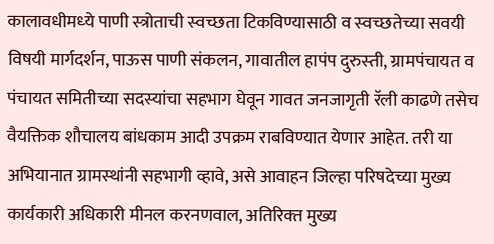कालावधीमध्‍ये पाणी स्‍त्रोताची स्‍वच्‍छता टिकविण्‍यासाठी व स्‍वच्‍छतेच्‍या सवयी विषयी मार्गदर्शन, पाऊस पाणी संकलन, गावातील हापंप दुरुस्‍ती, ग्रामपंचायत व पंचायत समितीच्‍या सदस्‍यांचा सहभाग घेवून गावत जनजागृती रॅली काढणे तसेच वैयक्तिक शौचालय बांधकाम आदी उपक्रम राबविण्‍यात येणार आहेत. तरी या अभियानात ग्रामस्‍थांनी सहभागी व्‍हावे, असे आवाहन जिल्‍हा परिषदेच्‍या मुख्‍य कार्यकारी अधिकारी मीनल करनणवाल, अतिरिक्‍त मुख्‍य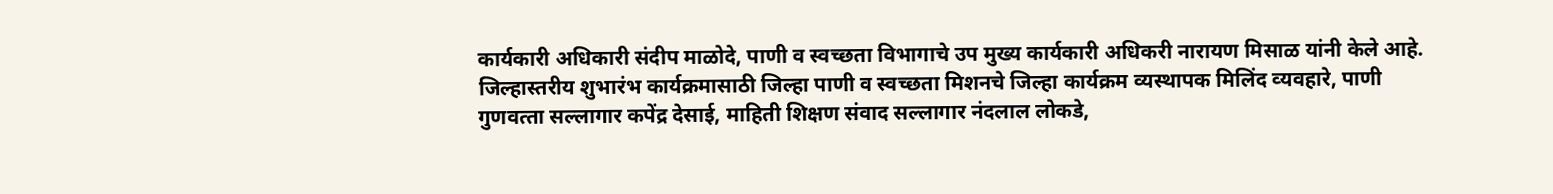कार्यकारी अधिकारी संदीप माळोदे, पाणी व स्‍वच्‍छता विभागाचे उप मुख्‍य कार्यकारी अधिकरी नारायण मिसाळ यांनी केले आहे. जिल्‍हास्‍तरीय शुभारंभ कार्यक्रमासाठी जिल्‍हा पाणी व स्‍वच्‍छता मिशनचे जिल्‍हा कार्यक्रम व्‍यस्‍थापक मिलिंद व्‍यवहारे, पाणी गुणवत्‍ता सल्‍लागार कपेंद्र देसाई, माहिती शिक्षण संवाद सल्‍लागार नंदलाल लोकडे,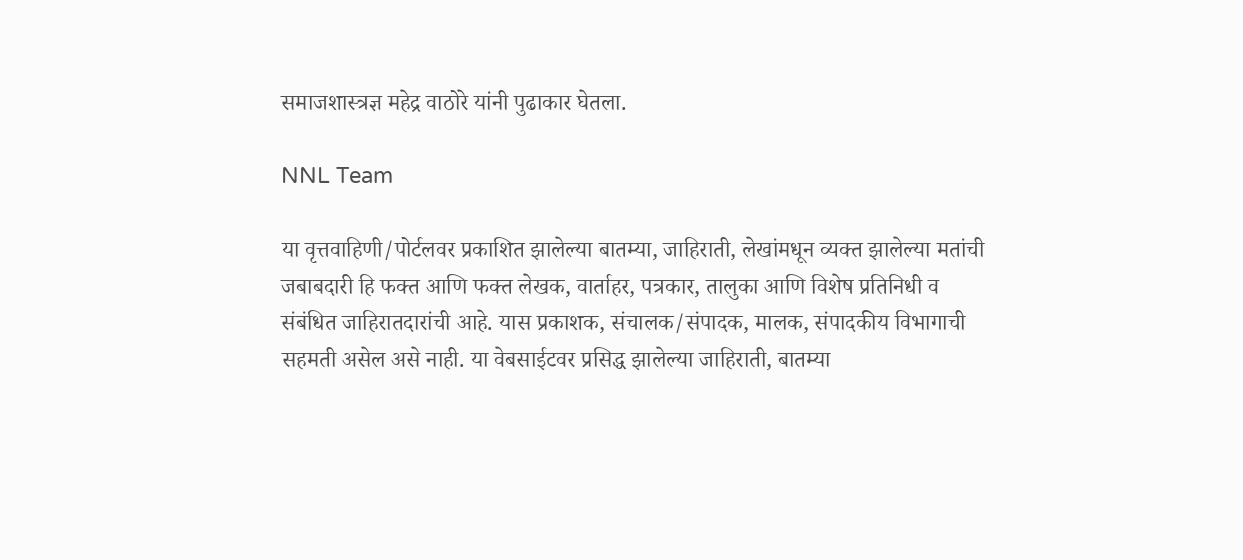समाजशास्‍त्रज्ञ महेद्र वाठोरे यांनी पुढाकार घेतला.

NNL Team

या वृत्तवाहिणी/पोर्टलवर प्रकाशित झालेल्या बातम्या, जाहिराती, लेखांमधून व्यक्त झालेल्या मतांची जबाबदारी हि फक्त आणि फक्त लेखक, वार्ताहर, पत्रकार, तालुका आणि विशेष प्रतिनिधी व संबंधित जाहिरातदारांची आहे. यास प्रकाशक, संचालक/संपादक, मालक, संपादकीय विभागाची सहमती असेल असे नाही. या वेबसाईटवर प्रसिद्ध झालेल्या जाहिराती, बातम्या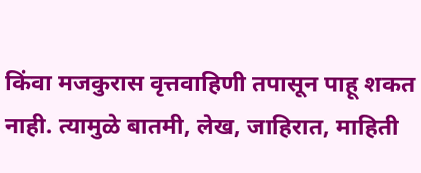किंवा मजकुरास वृत्तवाहिणी तपासून पाहू शकत नाही. त्यामुळे बातमी, लेख, जाहिरात, माहिती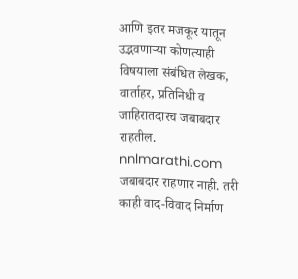आणि इतर मजकूर यातून उद्भवणाऱ्या कोणत्याही विषयाला संबंधित लेखक, वार्ताहर, प्रतिनिधी व जाहिरातदारच जबाबदार राहतील. nnlmarathi.com जबाबदार राहणार नाही. तरी काही वाद-विवाद निर्माण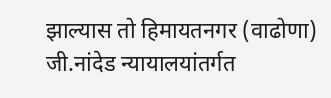झाल्यास तो हिमायतनगर (वाढोणा) जी.नांदेड न्यायालयांतर्गत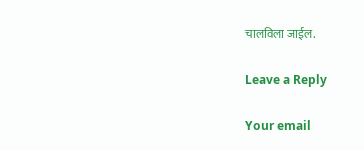चालविला जाईल.

Leave a Reply

Your email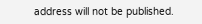address will not be published.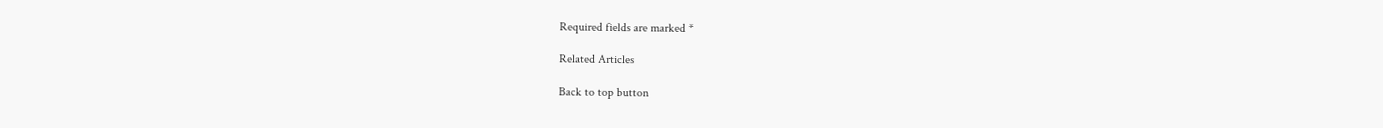Required fields are marked *

Related Articles

Back to top button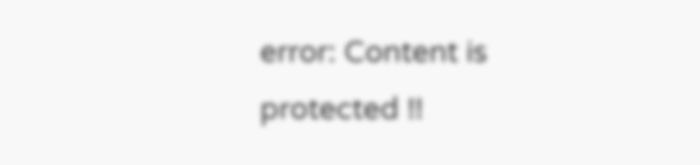error: Content is protected !!